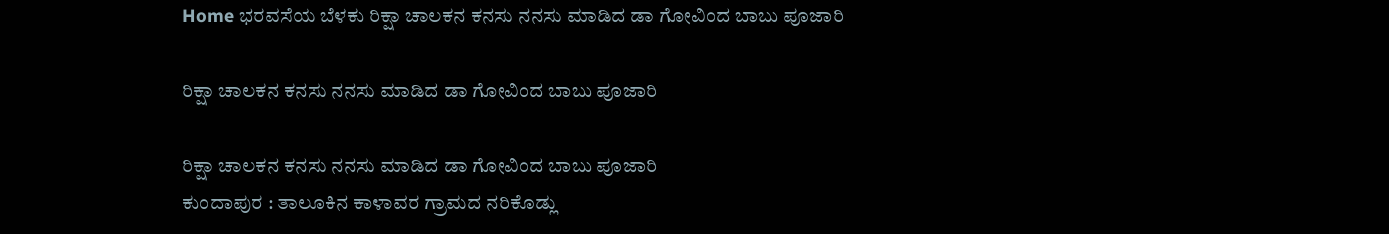Home ಭರವಸೆಯ ಬೆಳಕು ರಿಕ್ಷಾ ಚಾಲಕನ ಕನಸು ನನಸು ಮಾಡಿದ ಡಾ ಗೋವಿಂದ ಬಾಬು ಪೂಜಾರಿ

ರಿಕ್ಷಾ ಚಾಲಕನ ಕನಸು ನನಸು ಮಾಡಿದ ಡಾ ಗೋವಿಂದ ಬಾಬು ಪೂಜಾರಿ

ರಿಕ್ಷಾ ಚಾಲಕನ ಕನಸು ನನಸು ಮಾಡಿದ ಡಾ ಗೋವಿಂದ ಬಾಬು ಪೂಜಾರಿ
ಕುಂದಾಪುರ : ತಾಲೂಕಿನ ಕಾಳಾವರ ಗ್ರಾಮದ ನರಿಕೊಡ್ಲು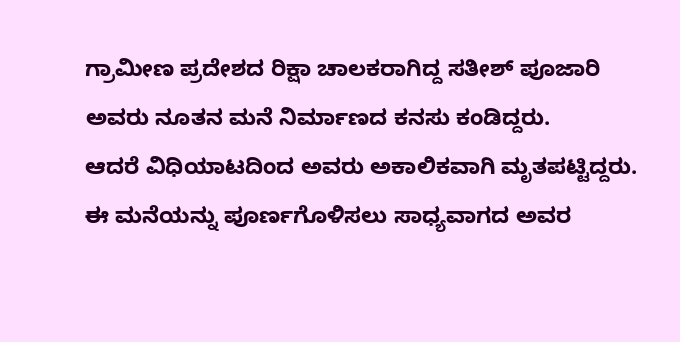ಗ್ರಾಮೀಣ ಪ್ರದೇಶದ ರಿಕ್ಷಾ ಚಾಲಕರಾಗಿದ್ದ ಸತೀಶ್ ಪೂಜಾರಿ ಅವರು ನೂತನ ಮನೆ ನಿರ್ಮಾಣದ ಕನಸು ಕಂಡಿದ್ದರು.
ಆದರೆ ವಿಧಿಯಾಟದಿಂದ ಅವರು ಅಕಾಲಿಕವಾಗಿ ಮೃತಪಟ್ಟಿದ್ದರು. ಈ ಮನೆಯನ್ನು ಪೂರ್ಣಗೊಳಿಸಲು ಸಾಧ್ಯವಾಗದ ಅವರ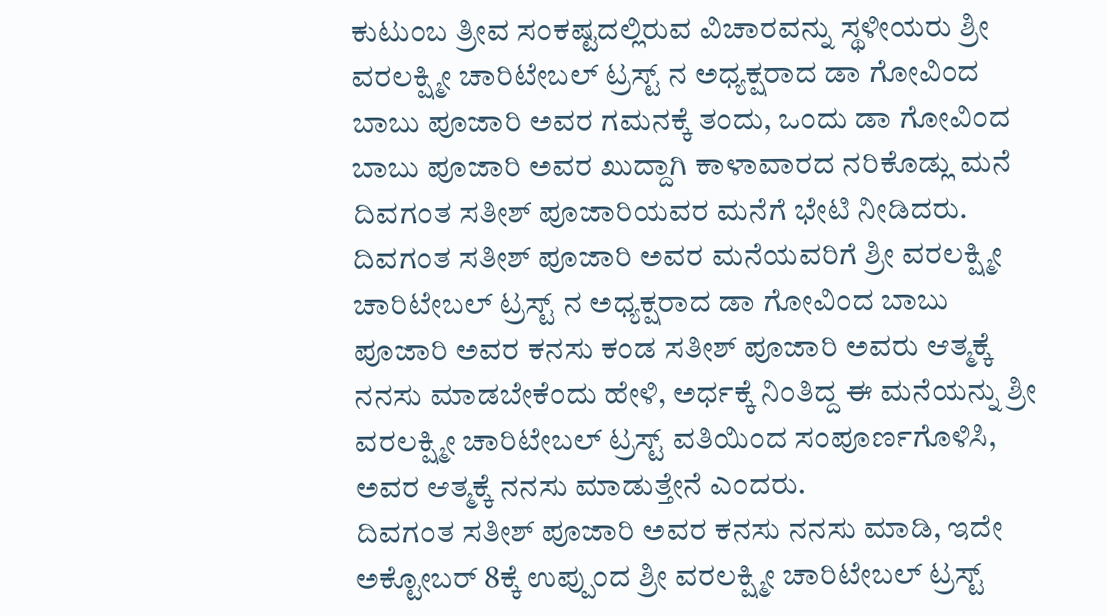ಕುಟುಂಬ ತ್ರೀವ ಸಂಕಷ್ಟದಲ್ಲಿರುವ ವಿಚಾರವನ್ನು ಸ್ಥಳೀಯರು ಶ್ರೀ ವರಲಕ್ಷ್ಮೀ ಚಾರಿಟೇಬಲ್ ಟ್ರಸ್ಟ್ ನ ಅಧ್ಯಕ್ಷರಾದ ಡಾ ಗೋವಿಂದ ಬಾಬು ಪೂಜಾರಿ ಅವರ ಗಮನಕ್ಕೆ ತಂದು, ಒಂದು ಡಾ ಗೋವಿಂದ ಬಾಬು ಪೂಜಾರಿ ಅವರ ಖುದ್ದಾಗಿ ಕಾಳಾವಾರದ ನರಿಕೊಡ್ಲು ಮನೆ ದಿವಗಂತ ಸತೀಶ್ ಪೂಜಾರಿಯವರ ಮನೆಗೆ ಭೇಟಿ ನೀಡಿದರು.
ದಿವಗಂತ ಸತೀಶ್ ಪೂಜಾರಿ ಅವರ ಮನೆಯವರಿಗೆ ಶ್ರೀ ವರಲಕ್ಷ್ಮೀ ಚಾರಿಟೇಬಲ್ ಟ್ರಸ್ಟ್ ನ ಅಧ್ಯಕ್ಷರಾದ ಡಾ ಗೋವಿಂದ ಬಾಬು ಪೂಜಾರಿ ಅವರ ಕನಸು ಕಂಡ ಸತೀಶ್ ಪೂಜಾರಿ ಅವರು ಆತ್ಮಕ್ಕೆ ನನಸು ಮಾಡಬೇಕೆಂದು ಹೇಳಿ, ಅರ್ಧಕ್ಕೆ ನಿಂತಿದ್ದ ಈ ಮನೆಯನ್ನು ಶ್ರೀ ವರಲಕ್ಷ್ಮೀ ಚಾರಿಟೇಬಲ್ ಟ್ರಸ್ಟ್ ವತಿಯಿಂದ ಸಂಪೂರ್ಣಗೊಳಿಸಿ, ಅವರ ಆತ್ಮಕ್ಕೆ ನನಸು ಮಾಡುತ್ತೇನೆ ಎಂದರು.
ದಿವಗಂತ ಸತೀಶ್ ಪೂಜಾರಿ ಅವರ ಕನಸು ನನಸು ಮಾಡಿ, ಇದೇ ಅಕ್ಟೋಬರ್ 8ಕ್ಕೆ ಉಪ್ಪುಂದ ಶ್ರೀ ವರಲಕ್ಷ್ಮೀ ಚಾರಿಟೇಬಲ್ ಟ್ರಸ್ಟ್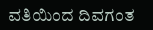ವತಿಯಿಂದ ದಿವಗಂತ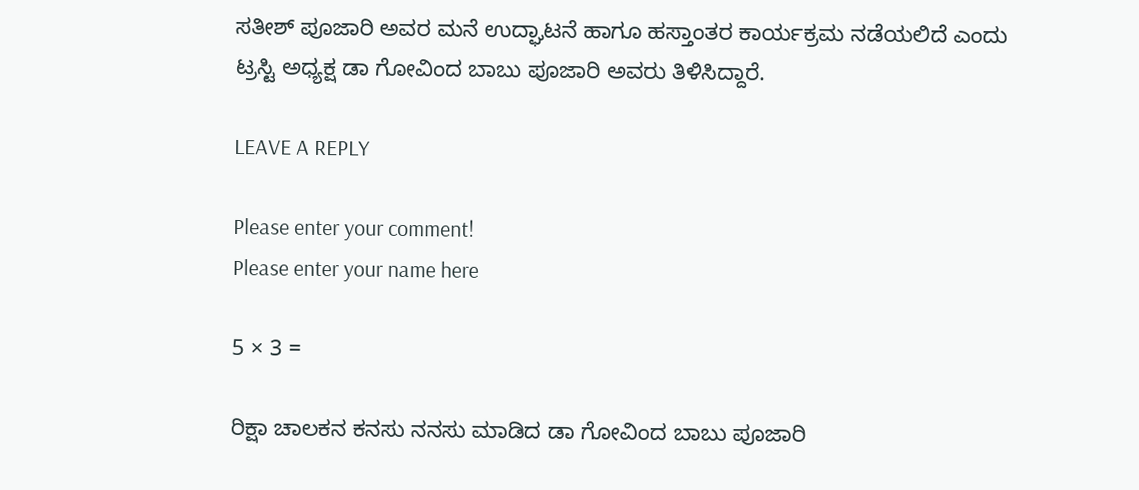ಸತೀಶ್ ಪೂಜಾರಿ ಅವರ ಮನೆ ಉದ್ಘಾಟನೆ ಹಾಗೂ ಹಸ್ತಾಂತರ ಕಾರ್ಯಕ್ರಮ ನಡೆಯಲಿದೆ ಎಂದು ಟ್ರಸ್ಟಿ ಅಧ್ಯಕ್ಷ ಡಾ ಗೋವಿಂದ ಬಾಬು ಪೂಜಾರಿ ಅವರು ತಿಳಿಸಿದ್ದಾರೆ.

LEAVE A REPLY

Please enter your comment!
Please enter your name here

5 × 3 =

ರಿಕ್ಷಾ ಚಾಲಕನ ಕನಸು ನನಸು ಮಾಡಿದ ಡಾ ಗೋವಿಂದ ಬಾಬು ಪೂಜಾರಿ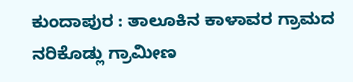ಕುಂದಾಪುರ : ತಾಲೂಕಿನ ಕಾಳಾವರ ಗ್ರಾಮದ ನರಿಕೊಡ್ಲು ಗ್ರಾಮೀಣ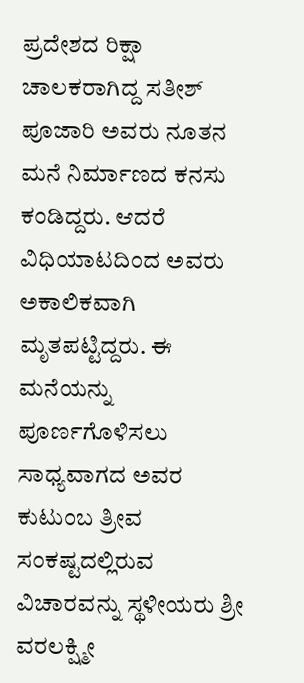ಪ್ರದೇಶದ ರಿಕ್ಷಾ ಚಾಲಕರಾಗಿದ್ದ ಸತೀಶ್ ಪೂಜಾರಿ ಅವರು ನೂತನ ಮನೆ ನಿರ್ಮಾಣದ ಕನಸು ಕಂಡಿದ್ದರು. ಆದರೆ ವಿಧಿಯಾಟದಿಂದ ಅವರು ಅಕಾಲಿಕವಾಗಿ ಮೃತಪಟ್ಟಿದ್ದರು. ಈ ಮನೆಯನ್ನು ಪೂರ್ಣಗೊಳಿಸಲು ಸಾಧ್ಯವಾಗದ ಅವರ ಕುಟುಂಬ ತ್ರೀವ ಸಂಕಷ್ಟದಲ್ಲಿರುವ ವಿಚಾರವನ್ನು ಸ್ಥಳೀಯರು ಶ್ರೀ ವರಲಕ್ಷ್ಮೀ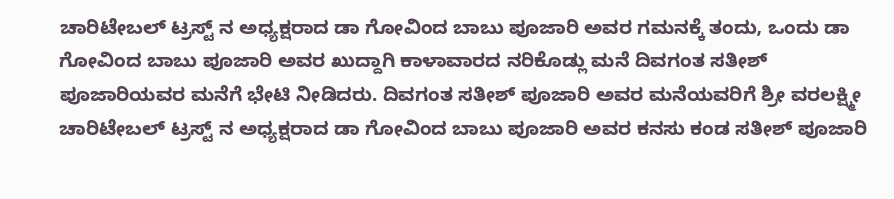ಚಾರಿಟೇಬಲ್ ಟ್ರಸ್ಟ್ ನ ಅಧ್ಯಕ್ಷರಾದ ಡಾ ಗೋವಿಂದ ಬಾಬು ಪೂಜಾರಿ ಅವರ ಗಮನಕ್ಕೆ ತಂದು, ಒಂದು ಡಾ ಗೋವಿಂದ ಬಾಬು ಪೂಜಾರಿ ಅವರ ಖುದ್ದಾಗಿ ಕಾಳಾವಾರದ ನರಿಕೊಡ್ಲು ಮನೆ ದಿವಗಂತ ಸತೀಶ್ ಪೂಜಾರಿಯವರ ಮನೆಗೆ ಭೇಟಿ ನೀಡಿದರು. ದಿವಗಂತ ಸತೀಶ್ ಪೂಜಾರಿ ಅವರ ಮನೆಯವರಿಗೆ ಶ್ರೀ ವರಲಕ್ಷ್ಮೀ ಚಾರಿಟೇಬಲ್ ಟ್ರಸ್ಟ್ ನ ಅಧ್ಯಕ್ಷರಾದ ಡಾ ಗೋವಿಂದ ಬಾಬು ಪೂಜಾರಿ ಅವರ ಕನಸು ಕಂಡ ಸತೀಶ್ ಪೂಜಾರಿ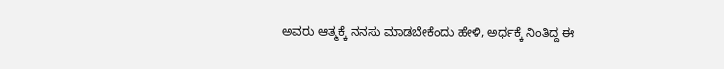ಅವರು ಆತ್ಮಕ್ಕೆ ನನಸು ಮಾಡಬೇಕೆಂದು ಹೇಳಿ, ಅರ್ಧಕ್ಕೆ ನಿಂತಿದ್ದ ಈ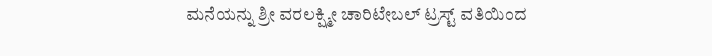ಮನೆಯನ್ನು ಶ್ರೀ ವರಲಕ್ಷ್ಮೀ ಚಾರಿಟೇಬಲ್ ಟ್ರಸ್ಟ್ ವತಿಯಿಂದ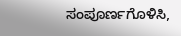ಸಂಪೂರ್ಣಗೊಳಿಸಿ,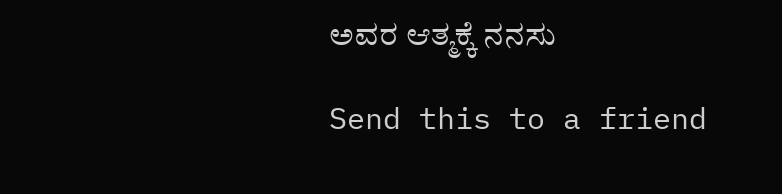ಅವರ ಆತ್ಮಕ್ಕೆ ನನಸು

Send this to a friend